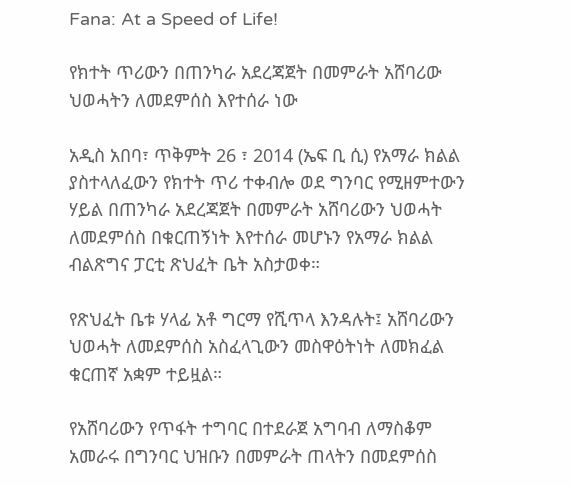Fana: At a Speed of Life!

የክተት ጥሪውን በጠንካራ አደረጃጀት በመምራት አሸባሪው ህወሓትን ለመደምሰስ እየተሰራ ነው

አዲስ አበባ፣ ጥቅምት 26 ፣ 2014 (ኤፍ ቢ ሲ) የአማራ ክልል ያስተላለፈውን የክተት ጥሪ ተቀብሎ ወደ ግንባር የሚዘምተውን ሃይል በጠንካራ አደረጃጀት በመምራት አሸባሪውን ህወሓት ለመደምሰስ በቁርጠኝነት እየተሰራ መሆኑን የአማራ ክልል ብልጽግና ፓርቲ ጽህፈት ቤት አስታወቀ።

የጽህፈት ቤቱ ሃላፊ አቶ ግርማ የሺጥላ እንዳሉት፤ አሸባሪውን ህወሓት ለመደምሰስ አስፈላጊውን መስዋዕትነት ለመክፈል ቁርጠኛ አቋም ተይዟል።

የአሸባሪውን የጥፋት ተግባር በተደራጀ አግባብ ለማስቆም አመራሩ በግንባር ህዝቡን በመምራት ጠላትን በመደምሰስ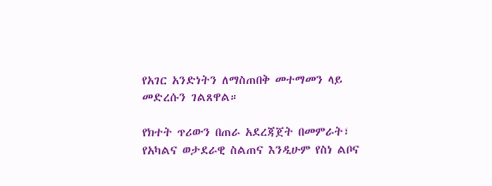የአገር አንድነትን ለማስጠበቅ መተማመን ላይ መድረሱን ገልጸዋል።

የክተት ጥሪውን በጠራ አደረጃጀት በመምራት፣ የአካልና ወታደራዊ ስልጠና እንዲሁም የስነ ልቦና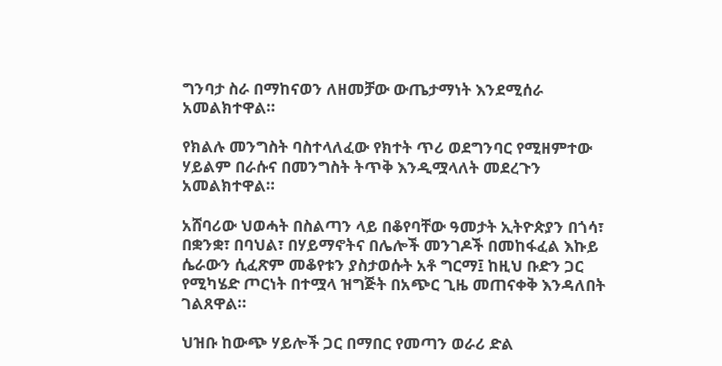ግንባታ ስራ በማከናወን ለዘመቻው ውጤታማነት እንደሚሰራ አመልክተዋል።

የክልሉ መንግስት ባስተላለፈው የክተት ጥሪ ወደግንባር የሚዘምተው ሃይልም በራሱና በመንግስት ትጥቅ እንዲሟላለት መደረጉን አመልክተዋል።

አሸባሪው ህወሓት በስልጣን ላይ በቆየባቸው ዓመታት ኢትዮጵያን በጎሳ፣ በቋንቋ፣ በባህል፣ በሃይማኖትና በሌሎች መንገዶች በመከፋፈል እኩይ ሴራውን ሲፈጽም መቆየቱን ያስታወሱት አቶ ግርማ፤ ከዚህ ቡድን ጋር የሚካሄድ ጦርነት በተሟላ ዝግጅት በአጭር ጊዜ መጠናቀቅ እንዳለበት ገልጸዋል።

ህዝቡ ከውጭ ሃይሎች ጋር በማበር የመጣን ወራሪ ድል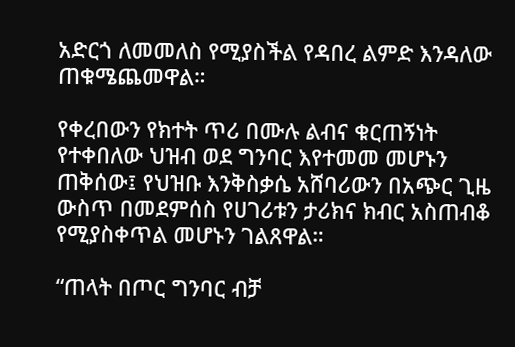አድርጎ ለመመለስ የሚያስችል የዳበረ ልምድ እንዳለው ጠቁሜጨመዋል።

የቀረበውን የክተት ጥሪ በሙሉ ልብና ቁርጠኝነት የተቀበለው ህዝብ ወደ ግንባር እየተመመ መሆኑን ጠቅሰው፤ የህዝቡ እንቅስቃሴ አሸባሪውን በአጭር ጊዜ ውስጥ በመደምሰስ የሀገሪቱን ታሪክና ክብር አስጠብቆ የሚያስቀጥል መሆኑን ገልጸዋል።

“ጠላት በጦር ግንባር ብቻ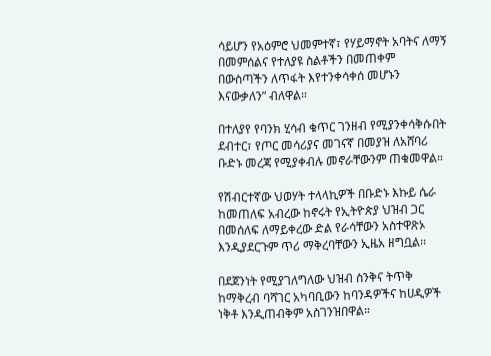ሳይሆን የአዕምሮ ህመምተኛ፣ የሃይማኖት አባትና ለማኝ በመምሰልና የተለያዩ ስልቶችን በመጠቀም በውስጣችን ለጥፋት እየተንቀሳቀሰ መሆኑን እናውቃለን” ብለዋል።

በተለያየ የባንክ ሂሳብ ቁጥር ገንዘብ የሚያንቀሳቅሱበት ደብተር፣ የጦር መሳሪያና መገናኛ በመያዝ ለአሸባሪ ቡድኑ መረጃ የሚያቀብሉ መኖራቸውንም ጠቁመዋል።

የሽብርተኛው ህወሃት ተላላኪዎች በቡድኑ እኩይ ሴራ ከመጠለፍ አብረው ከኖሩት የኢትዮጵያ ህዝብ ጋር በመሰለፍ ለማይቀረው ድል የራሳቸውን አስተዋጽኦ እንዲያደርጉም ጥሪ ማቅረባቸውን ኢዜአ ዘግቧል፡፡

በደጀንነት የሚያገለግለው ህዝብ ስንቅና ትጥቅ ከማቅረብ ባሻገር አካባቢውን ከባንዳዎችና ከሀዲዎች ነቅቶ እንዲጠብቅም አስገንዝበዋል።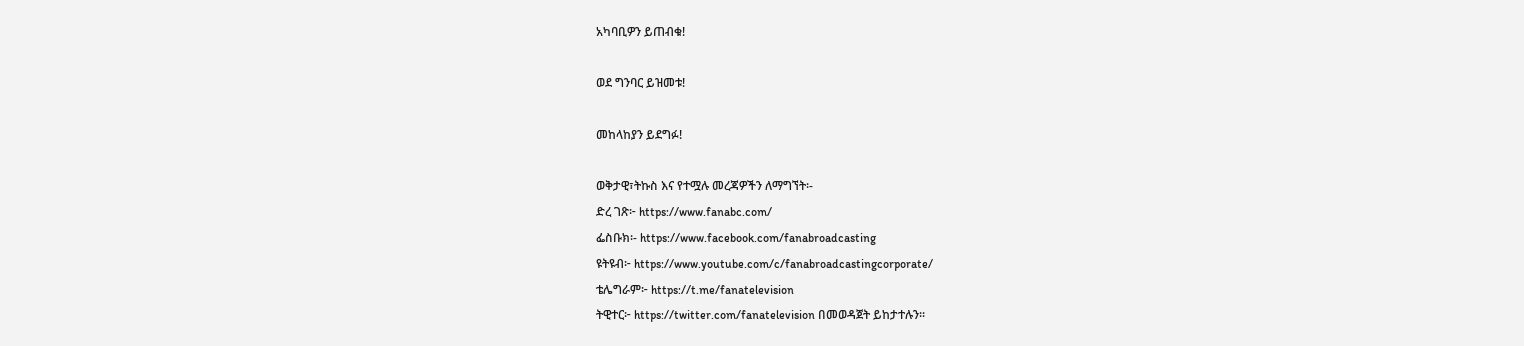አካባቢዎን ይጠብቁ!

ወደ ግንባር ይዝመቱ!

መከላከያን ይደግፉ!

ወቅታዊ፣ትኩስ እና የተሟሉ መረጃዎችን ለማግኘት፡-
ድረ ገጽ፦ https://www.fanabc.com/
ፌስቡክ፡- https://www.facebook.com/fanabroadcasting
ዩትዩብ፦ https://www.youtube.com/c/fanabroadcastingcorporate/
ቴሌግራም፦ https://t.me/fanatelevision
ትዊተር፦ https://twitter.com/fanatelevision በመወዳጀት ይከታተሉን፡፡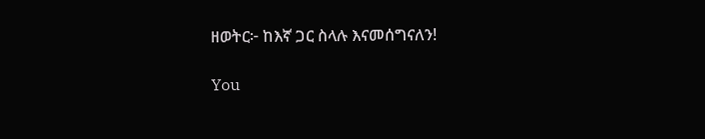ዘወትር፦ ከእኛ ጋር ስላሉ እናመሰግናለን!

You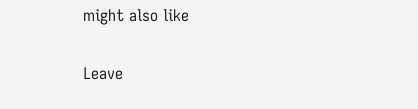might also like

Leave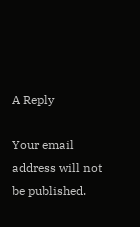A Reply

Your email address will not be published.